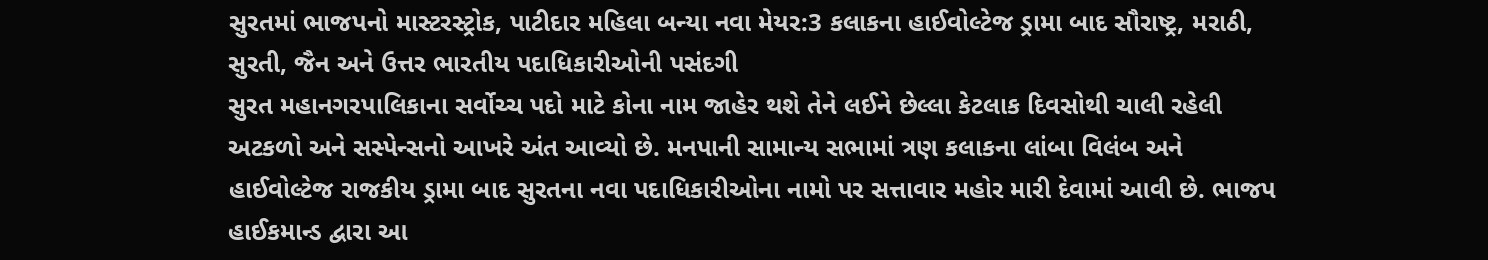સુરતમાં ભાજપનો માસ્ટરસ્ટ્રોક, પાટીદાર મહિલા બન્યા નવા મેયર:3 કલાકના હાઈવોલ્ટેજ ડ્રામા બાદ સૌરાષ્ટ્ર, મરાઠી, સુરતી, જૈન અને ઉત્તર ભારતીય પદાધિકારીઓની પસંદગી
સુરત મહાનગરપાલિકાના સર્વોચ્ચ પદો માટે કોના નામ જાહેર થશે તેને લઈને છેલ્લા કેટલાક દિવસોથી ચાલી રહેલી અટકળો અને સસ્પેન્સનો આખરે અંત આવ્યો છે. મનપાની સામાન્ય સભામાં ત્રણ કલાકના લાંબા વિલંબ અને હાઈવોલ્ટેજ રાજકીય ડ્રામા બાદ સુરતના નવા પદાધિકારીઓના નામો પર સત્તાવાર મહોર મારી દેવામાં આવી છે. ભાજપ હાઈકમાન્ડ દ્વારા આ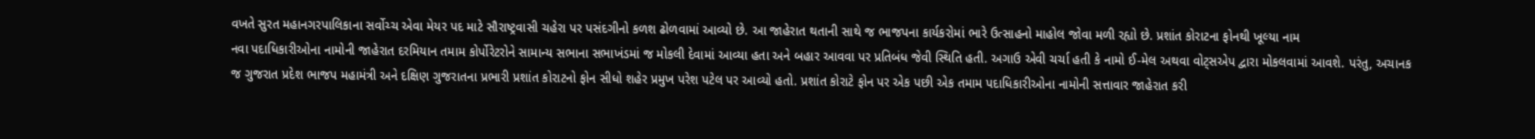વખતે સુરત મહાનગરપાલિકાના સર્વોચ્ચ એવા મેયર પદ માટે સૌરાષ્ટ્રવાસી ચહેરા પર પસંદગીનો કળશ ઢોળવામાં આવ્યો છે. આ જાહેરાત થતાની સાથે જ ભાજપના કાર્યકરોમાં ભારે ઉત્સાહનો માહોલ જોવા મળી રહ્યો છે. પ્રશાંત કોરાટના ફોનથી ખૂલ્યા નામ
નવા પદાધિકારીઓના નામોની જાહેરાત દરમિયાન તમામ કોર્પોરેટરોને સામાન્ય સભાના સભાખંડમાં જ મોકલી દેવામાં આવ્યા હતા અને બહાર આવવા પર પ્રતિબંધ જેવી સ્થિતિ હતી. અગાઉ એવી ચર્ચા હતી કે નામો ઈ-મેલ અથવા વોટ્સએપ દ્વારા મોકલવામાં આવશે. પરંતુ, અચાનક જ ગુજરાત પ્રદેશ ભાજપ મહામંત્રી અને દક્ષિણ ગુજરાતના પ્રભારી પ્રશાંત કોરાટનો ફોન સીધો શહેર પ્રમુખ પરેશ પટેલ પર આવ્યો હતો. પ્રશાંત કોરાટે ફોન પર એક પછી એક તમામ પદાધિકારીઓના નામોની સત્તાવાર જાહેરાત કરી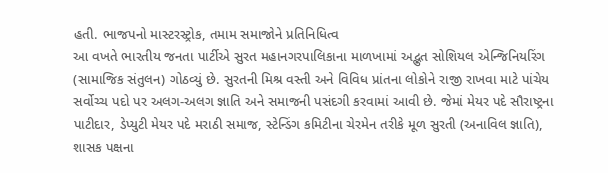હતી. ભાજપનો માસ્ટરસ્ટ્રોક, તમામ સમાજોને પ્રતિનિધિત્વ
આ વખતે ભારતીય જનતા પાર્ટીએ સુરત મહાનગરપાલિકાના માળખામાં અદ્ભુત સોશિયલ એન્જિનિયરિંગ (સામાજિક સંતુલન) ગોઠવ્યું છે. સુરતની મિશ્ર વસ્તી અને વિવિધ પ્રાંતના લોકોને રાજી રાખવા માટે પાંચેય સર્વોચ્ચ પદો પર અલગ-અલગ જ્ઞાતિ અને સમાજની પસંદગી કરવામાં આવી છે. જેમાં મેયર પદે સૌરાષ્ટ્રના પાટીદાર, ડેપ્યુટી મેયર પદે મરાઠી સમાજ, સ્ટેન્ડિંગ કમિટીના ચેરમેન તરીકે મૂળ સુરતી (અનાવિલ જ્ઞાતિ), શાસક પક્ષના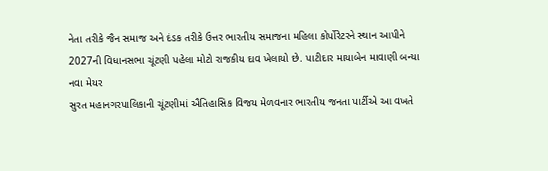નેતા તરીકે જૈન સમાજ અને દંડક તરીકે ઉત્તર ભારતીય સમાજના મહિલા કોર્પોરેટરને સ્થાન આપીને 2027ની વિધાનસભા ચૂંટણી પહેલા મોટો રાજકીય દાવ ખેલાયો છે. પાટીદાર માયાબેન માવાણી બન્યા નવા મેયર
સુરત મહાનગરપાલિકાની ચૂંટણીમાં ઐતિહાસિક વિજય મેળવનાર ભારતીય જનતા પાર્ટીએ આ વખતે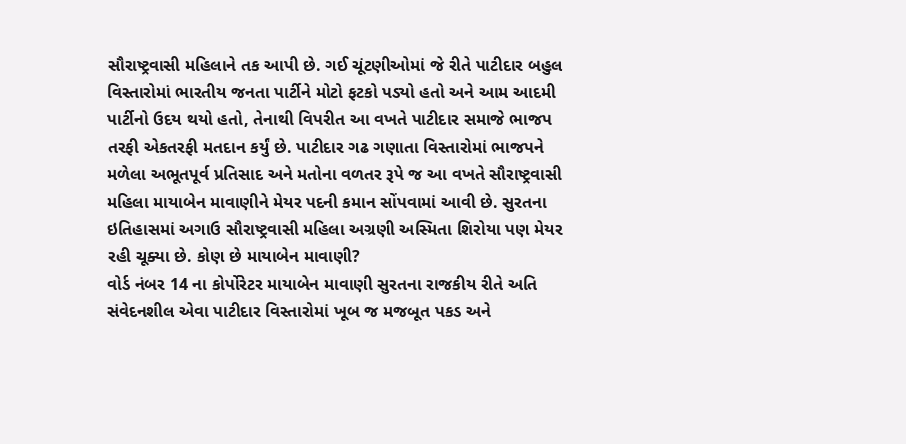સૌરાષ્ટ્રવાસી મહિલાને તક આપી છે. ગઈ ચૂંટણીઓમાં જે રીતે પાટીદાર બહુલ વિસ્તારોમાં ભારતીય જનતા પાર્ટીને મોટો ફટકો પડ્યો હતો અને આમ આદમી પાર્ટીનો ઉદય થયો હતો, તેનાથી વિપરીત આ વખતે પાટીદાર સમાજે ભાજપ તરફી એકતરફી મતદાન કર્યું છે. પાટીદાર ગઢ ગણાતા વિસ્તારોમાં ભાજપને મળેલા અભૂતપૂર્વ પ્રતિસાદ અને મતોના વળતર રૂપે જ આ વખતે સૌરાષ્ટ્રવાસી મહિલા માયાબેન માવાણીને મેયર પદની કમાન સોંપવામાં આવી છે. સુરતના ઇતિહાસમાં અગાઉ સૌરાષ્ટ્રવાસી મહિલા અગ્રણી અસ્મિતા શિરોયા પણ મેયર રહી ચૂક્યા છે. કોણ છે માયાબેન માવાણી?
વોર્ડ નંબર 14 ના કોર્પોરેટર માયાબેન માવાણી સુરતના રાજકીય રીતે અતિ સંવેદનશીલ એવા પાટીદાર વિસ્તારોમાં ખૂબ જ મજબૂત પકડ અને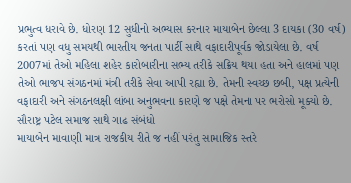પ્રભુત્વ ધરાવે છે. ધોરણ 12 સુધીનો અભ્યાસ કરનાર માયાબેન છેલ્લા 3 દાયકા (30 વર્ષ) કરતાં પણ વધુ સમયથી ભારતીય જનતા પાર્ટી સાથે વફાદારીપૂર્વક જોડાયેલા છે. વર્ષ 2007માં તેઓ મહિલા શહેર કારોબારીના સભ્ય તરીકે સક્રિય થયા હતા અને હાલમાં પણ તેઓ ભાજપ સંગઠનમાં મંત્રી તરીકે સેવા આપી રહ્યા છે. તેમની સ્વચ્છ છબી, પક્ષ પ્રત્યેની વફાદારી અને સંગઠનલક્ષી લાંબા અનુભવના કારણે જ પક્ષે તેમના પર ભરોસો મૂક્યો છે. સૌરાષ્ટ્ર પટેલ સમાજ સાથે ગાઢ સંબંધો
માયાબેન માવાણી માત્ર રાજકીય રીતે જ નહીં પરંતુ સામાજિક સ્તરે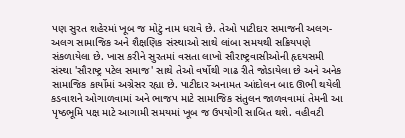પણ સુરત શહેરમાં ખૂબ જ મોટું નામ ધરાવે છે. તેઓ પાટીદાર સમાજની અલગ-અલગ સામાજિક અને શૈક્ષણિક સંસ્થાઓ સાથે લાંબા સમયથી સક્રિયપણે સંકળાયેલા છે. ખાસ કરીને સુરતમાં વસતા લાખો સૌરાષ્ટ્રવાસીઓની હૃદયસમી સંસ્થા 'સૌરાષ્ટ્ર પટેલ સમાજ' સાથે તેઓ વર્ષોથી ગાઢ રીતે જોડાયેલા છે અને અનેક સામાજિક કાર્યોમાં અગ્રેસર રહ્યા છે. પાટીદાર અનામત આંદોલન બાદ ઊભી થયેલી કડવાશને ઓગાળવામાં અને ભાજપ માટે સામાજિક સંતુલન જાળવવામાં તેમની આ પૃષ્ઠભૂમિ પક્ષ માટે આગામી સમયમાં ખૂબ જ ઉપયોગી સાબિત થશે. વહીવટી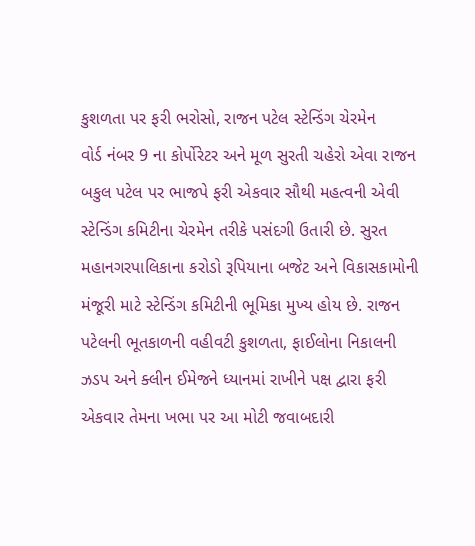કુશળતા પર ફરી ભરોસો, રાજન પટેલ સ્ટેન્ડિંગ ચેરમેન
વોર્ડ નંબર 9 ના કોર્પોરેટર અને મૂળ સુરતી ચહેરો એવા રાજન બકુલ પટેલ પર ભાજપે ફરી એકવાર સૌથી મહત્વની એવી સ્ટેન્ડિંગ કમિટીના ચેરમેન તરીકે પસંદગી ઉતારી છે. સુરત મહાનગરપાલિકાના કરોડો રૂપિયાના બજેટ અને વિકાસકામોની મંજૂરી માટે સ્ટેન્ડિંગ કમિટીની ભૂમિકા મુખ્ય હોય છે. રાજન પટેલની ભૂતકાળની વહીવટી કુશળતા, ફાઈલોના નિકાલની ઝડપ અને ક્લીન ઈમેજને ધ્યાનમાં રાખીને પક્ષ દ્વારા ફરી એકવાર તેમના ખભા પર આ મોટી જવાબદારી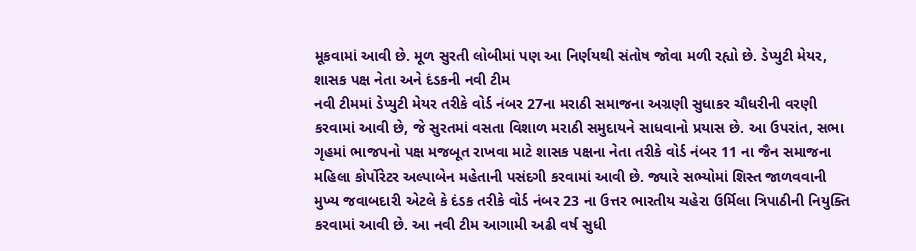મૂકવામાં આવી છે. મૂળ સુરતી લોબીમાં પણ આ નિર્ણયથી સંતોષ જોવા મળી રહ્યો છે. ડેપ્યુટી મેયર, શાસક પક્ષ નેતા અને દંડકની નવી ટીમ
નવી ટીમમાં ડેપ્યુટી મેયર તરીકે વોર્ડ નંબર 27ના મરાઠી સમાજના અગ્રણી સુધાકર ચૌધરીની વરણી કરવામાં આવી છે, જે સુરતમાં વસતા વિશાળ મરાઠી સમુદાયને સાધવાનો પ્રયાસ છે. આ ઉપરાંત, સભા ગૃહમાં ભાજપનો પક્ષ મજબૂત રાખવા માટે શાસક પક્ષના નેતા તરીકે વોર્ડ નંબર 11 ના જૈન સમાજના મહિલા કોર્પોરેટર અલ્પાબેન મહેતાની પસંદગી કરવામાં આવી છે. જ્યારે સભ્યોમાં શિસ્ત જાળવવાની મુખ્ય જવાબદારી એટલે કે દંડક તરીકે વોર્ડ નંબર 23 ના ઉત્તર ભારતીય ચહેરા ઉર્મિલા ત્રિપાઠીની નિયુક્તિ કરવામાં આવી છે. આ નવી ટીમ આગામી અઢી વર્ષ સુધી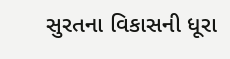સુરતના વિકાસની ધૂરા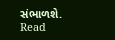સંભાળશે.
Read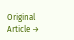Original Article →